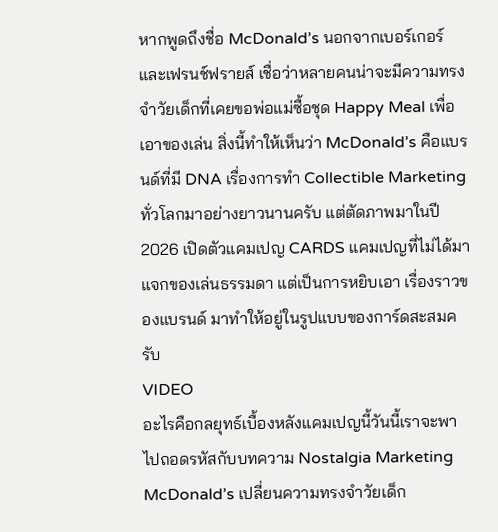หากพูดถึงชื่อ McDonald’s นอกจากเบอร์เกอร์และเฟรนช์ฟรายส์ เชื่อว่าหลายคนน่าจะมีความทรงจำวัยเด็กที่เคยขอพ่อแม่ซื้อชุด Happy Meal เพื่อเอาของเล่น สิ่งนี้ทำให้เห็นว่า McDonald’s คือแบรนด์ที่มี DNA เรื่องการทำ Collectible Marketing ทั่วโลกมาอย่างยาวนานครับ แต่ตัดภาพมาในปี 2026 เปิดตัวแคมเปญ CARDS แคมเปญที่ไม่ได้มาแจกของเล่นธรรมดา แต่เป็นการหยิบเอา เรื่องราวของแบรนด์ มาทำให้อยู่ในรูปแบบของการ์ดสะสมครับ
VIDEO
อะไรคือกลยุทธ์เบื้องหลังแคมเปญนี้วันนี้เราจะพาไปถอดรหัสกับบทความ Nostalgia Marketing McDonald’s เปลี่ยนความทรงจำวัยเด็ก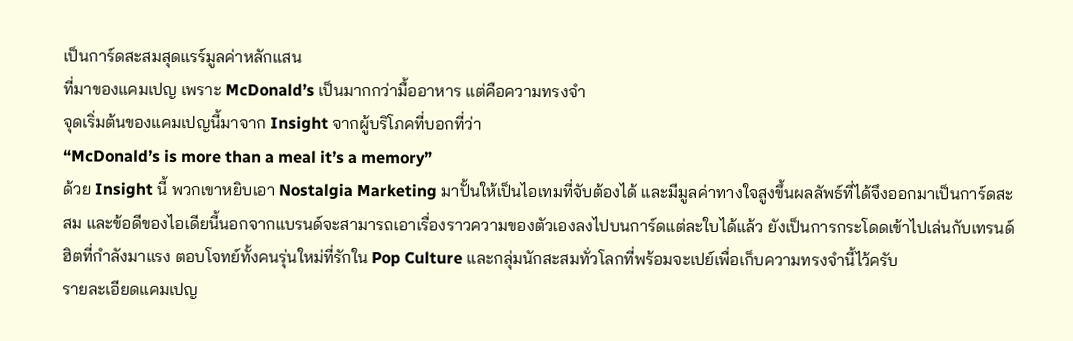เป็นการ์ดสะสมสุดแรร์มูลค่าหลักแสน
ที่มาของแคมเปญ เพราะ McDonald’s เป็นมากกว่ามื้ออาหาร แต่คือความทรงจำ
จุดเริ่มต้นของแคมเปญนี้มาจาก Insight จากผู้บริโภคที่บอกที่ว่า
“McDonald’s is more than a meal it’s a memory”
ด้วย Insight นี้ พวกเขาหยิบเอา Nostalgia Marketing มาปั้นให้เป็นไอเทมที่จับต้องได้ และมีมูลค่าทางใจสูงขึ้นผลลัพธ์ที่ได้จึงออกมาเป็นการ์ดสะสม และข้อดีของไอเดียนี้นอกจากแบรนด์จะสามารถเอาเรื่องราวความของตัวเองลงไปบนการ์ดแต่ละใบได้แล้ว ยังเป็นการกระโดดเข้าไปเล่นกับเทรนด์ฮิตที่กำลังมาแรง ตอบโจทย์ทั้งคนรุ่นใหม่ที่รักใน Pop Culture และกลุ่มนักสะสมทั่วโลกที่พร้อมจะเปย์เพื่อเก็บความทรงจำนี้ไว้ครับ
รายละเอียดแคมเปญ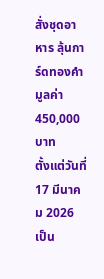สั่งชุดอาหาร ลุ้นการ์ดทองคำมูลค่า 450,000 บาท
ตั้งแต่วันที่ 17 มีนาคม 2026 เป็น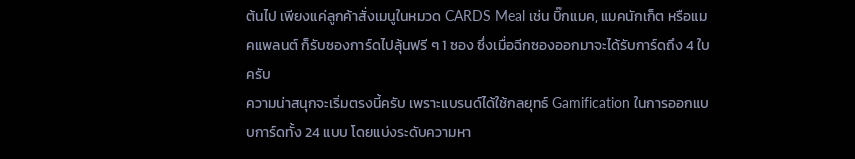ต้นไป เพียงแค่ลูกค้าสั่งเมนูในหมวด CARDS Meal เช่น บิ๊กแมค, แมคนักเก็ต หรือแมคแพลนต์ ก็รับซองการ์ดไปลุ้นฟรี ๆ 1 ซอง ซึ่งเมื่อฉีกซองออกมาจะได้รับการ์ดถึง 4 ใบครับ
ความน่าสนุกจะเริ่มตรงนี้ครับ เพราะแบรนด์ได้ใช้กลยุทธ์ Gamification ในการออกแบบการ์ดทั้ง 24 แบบ โดยแบ่งระดับความหา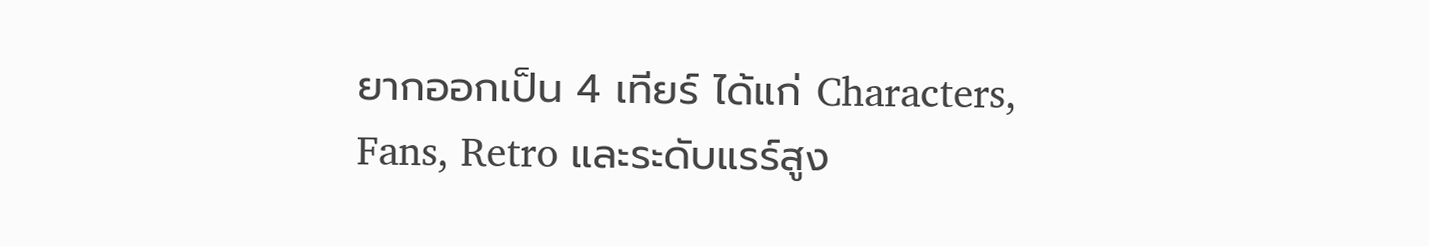ยากออกเป็น 4 เทียร์ ได้แก่ Characters, Fans, Retro และระดับแรร์สูง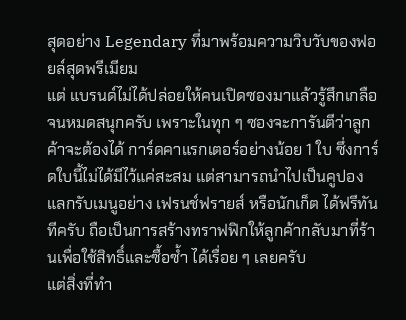สุดอย่าง Legendary ที่มาพร้อมความวิบวับของฟอยล์สุดพรีเมียม
แต่ แบรนด์ไม่ได้ปล่อยให้คนเปิดซองมาแล้วรู้สึกเกลือจนหมดสนุกครับ เพราะในทุก ๆ ซองจะการันตีว่าลูกค้าจะต้องได้ การ์ดคาแรกเตอร์อย่างน้อย 1 ใบ ซึ่งการ์ดใบนี้ไม่ได้มีไว้แค่สะสม แต่สามารถนำไปเป็นคูปอง แลกรับเมนูอย่าง เฟรนช์ฟรายส์ หรือนักเก็ต ได้ฟรีทันทีครับ ถือเป็นการสร้างทราฟฟิกให้ลูกค้ากลับมาที่ร้านเพื่อใช้สิทธิ์และซื้อซ้ำ ได้เรื่อย ๆ เลยครับ
แต่สิ่งที่ทำ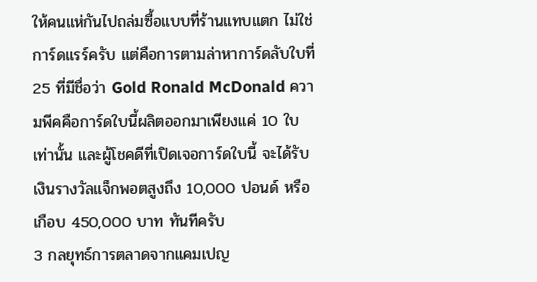ให้คนแห่กันไปถล่มซื้อแบบที่ร้านแทบแตก ไม่ใช่การ์ดแรร์ครับ แต่คือการตามล่าหาการ์ดลับใบที่ 25 ที่มีชื่อว่า Gold Ronald McDonald ความพีคคือการ์ดใบนี้ผลิตออกมาเพียงแค่ 10 ใบเท่านั้น และผู้โชคดีที่เปิดเจอการ์ดใบนี้ จะได้รับเงินรางวัลแจ็กพอตสูงถึง 10,000 ปอนด์ หรือเกือบ 450,000 บาท ทันทีครับ
3 กลยุทธ์การตลาดจากแคมเปญ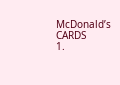McDonald’s CARDS
1.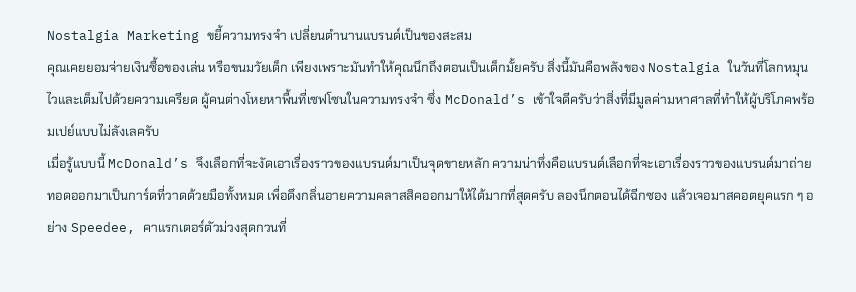Nostalgia Marketing ขยี้ความทรงจำ เปลี่ยนตำนานแบรนด์เป็นของสะสม
คุณเคยยอมจ่ายเงินซื้อของเล่น หรือขนมวัยเด็ก เพียงเพราะมันทำให้คุณนึกถึงตอนเป็นเด็กมั้ยครับ สิ่งนี้มันคือพลังของ Nostalgia ในวันที่โลกหมุนไวและเต็มไปด้วยความเครียด ผู้คนต่างโหยหาพื้นที่เซฟโซนในความทรงจำ ซึ่ง McDonald’s เข้าใจดีครับว่าสิ่งที่มีมูลค่ามหาศาลที่ทำให้ผู้บริโภคพร้อมเปย์แบบไม่ลังเลครับ
เมื่อรู้แบบนี้ McDonald’s จึงเลือกที่จะงัดเอาเรื่องราวของแบรนด์มาเป็นจุดขายหลัก ความน่าทึ่งคือแบรนด์เลือกที่จะเอาเรื่องราวของแบรนด์มาถ่ายทอดออกมาเป็นการ์ดที่วาดด้วยมือทั้งหมด เพื่อดึงกลิ่นอายความคลาสสิคออกมาให้ได้มากที่สุดครับ ลองนึกตอนได้ฉีกซอง แล้วเจอมาสคอตยุคแรก ๆ อย่าง Speedee, คาแรกเตอร์ตัวม่วงสุดกวนที่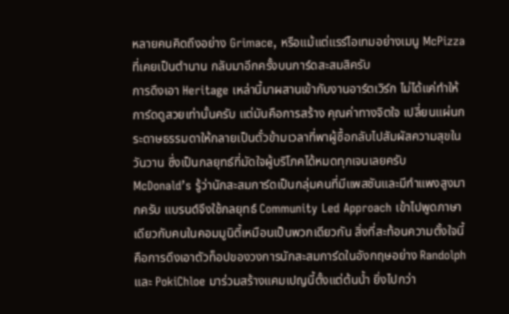หลายคนคิดถึงอย่าง Grimace, หรือแม้แต่แรร์ไอเทมอย่างเมนู McPizza ที่เคยเป็นตำนาน กลับมาอีกครั้งบนการ์ดสะสมสิครับ
การดึงเอา Heritage เหล่านี้มาผสานเข้ากับงานอาร์ตเวิร์ก ไม่ได้แค่ทำให้การ์ดดูสวยเท่านั้นครับ แต่มันคือการสร้าง คุณค่าทางจิตใจ เปลี่ยนแผ่นกระดาษธรรมดาให้กลายเป็นตั๋วข้ามเวลาที่พาผู้ซื้อกลับไปสัมผัสความสุขในวันวาน ซึ่งเป็นกลยุทธ์ที่มัดใจผู้บริโภคได้หมดทุกเจนเลยครับ
McDonald’s รู้ว่านักสะสมการ์ดเป็นกลุ่มคนที่มีแพสชันและมีกำแพงสูงมากครับ แบรนด์จึงใช้กลยุทธ์ Community Led Approach เข้าไปพูดภาษาเดียวกับคนในคอมมูนิตี้เหมือนเป็นพวกเดียวกัน สิ่งที่สะท้อนความตั้งใจนี้ คือการดึงเอาตัวท็อปของวงการนักสะสมการ์ดในอังกฤษอย่าง Randolph และ PokiChloe มาร่วมสร้างแคมเปญนี้ตั้งแต่ต้นน้ำ ยิ่งไปกว่า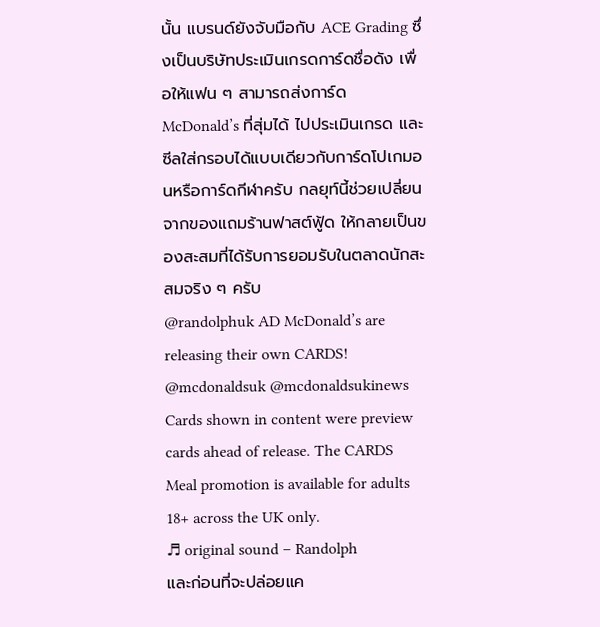นั้น แบรนด์ยังจับมือกับ ACE Grading ซึ่งเป็นบริษัทประเมินเกรดการ์ดชื่อดัง เพื่อให้แฟน ๆ สามารถส่งการ์ด McDonald’s ที่สุ่มได้ ไปประเมินเกรด และซีลใส่กรอบได้แบบเดียวกับการ์ดโปเกมอนหรือการ์ดกีฬาครับ กลยุท์นี้ช่วยเปลี่ยนจากของแถมร้านฟาสต์ฟู้ด ให้กลายเป็นของสะสมที่ได้รับการยอมรับในตลาดนักสะสมจริง ๆ ครับ
@randolphuk AD McDonald’s are releasing their own CARDS! @mcdonaldsuk @mcdonaldsukinews Cards shown in content were preview cards ahead of release. The CARDS Meal promotion is available for adults 18+ across the UK only.
♬ original sound – Randolph
และก่อนที่จะปล่อยแค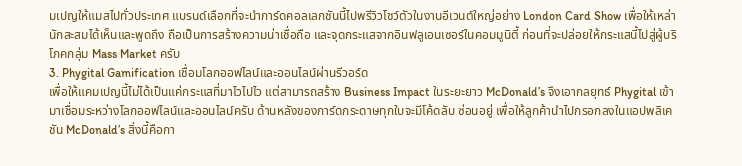มเปญให้แมสไปทั่วประเทศ แบรนด์เลือกที่จะนำการ์ดคอลเลกชันนี้ไปพรีวิวโชว์ตัวในงานอีเวนต์ใหญ่อย่าง London Card Show เพื่อให้เหล่านักสะสมได้เห็นและพูดถึง ถือเป็นการสร้างความน่าเชื่อถือ และจุดกระแสจากอินฟลูเอนเซอร์ในคอมมูนิตี้ ก่อนที่จะปล่อยให้กระแสนี้ไปสู่ผู้บริโภคกลุ่ม Mass Market ครับ
3. Phygital Gamification เชื่อมโลกออฟไลน์และออนไลน์ผ่านรีวอร์ด
เพื่อให้แคมเปญนี้ไม่ได้เป็นแค่กระแสที่มาไวไปไว แต่สามารถสร้าง Business Impact ในระยะยาว McDonald’s จึงเอากลยุทธ์ Phygital เข้ามาเชื่อมระหว่างโลกออฟไลน์และออนไลน์ครับ ด้านหลังของการ์ดกระดาษทุกใบจะมีโค้ดลับ ซ่อนอยู่ เพื่อให้ลูกค้านำไปกรอกลงในแอปพลิเคชัน McDonald’s สิ่งนี้คือกา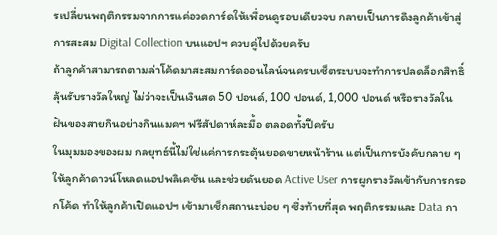รเปลี่ยนพฤติกรรมจากการแค่อวดการ์ดให้เพื่อนดูรอบเดียวจบ กลายเป็นการดึงลูกค้าเข้าสู่การสะสม Digital Collection บนแอปฯ ควบคู่ไปด้วยครับ
ถ้าลูกค้าสามารถตามล่าโค้ดมาสะสมการ์ดออนไลน์จนครบเซ็ตระบบจะทำการปลดล็อกสิทธิ์ลุ้นรับรางวัลใหญ่ ไม่ว่าจะเป็นเงินสด 50 ปอนด์, 100 ปอนด์, 1,000 ปอนด์ หรือรางวัลในฝันของสายกินอย่างกินแมคฯ ฟรีสัปดาห์ละมื้อ ตลอดทั้งปีครับ
ในมุมมองของผม กลยุทธ์นี้ไม่ใช่แค่การกระตุ้นยอดขายหน้าร้าน แต่เป็นการบังคับกลาย ๆ ให้ลูกค้าดาวน์โหลดแอปพลิเคชัน และช่วยดันยอด Active User การผูกรางวัลเข้ากับการกรอกโค้ด ทำให้ลูกค้าเปิดแอปฯ เข้ามาเช็กสถานะบ่อย ๆ ซึ่งท้ายที่สุด พฤติกรรมและ Data กา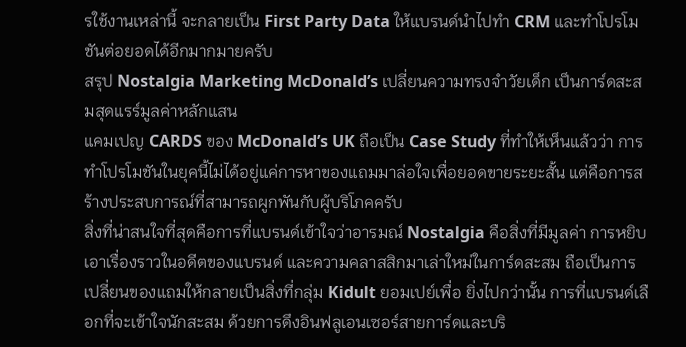รใช้งานเหล่านี้ จะกลายเป็น First Party Data ให้แบรนด์นำไปทำ CRM และทำโปรโมชันต่อยอดได้อีกมากมายครับ
สรุป Nostalgia Marketing McDonald’s เปลี่ยนความทรงจำวัยเด็ก เป็นการ์ดสะสมสุดแรร์มูลค่าหลักแสน
แคมเปญ CARDS ของ McDonald’s UK ถือเป็น Case Study ที่ทำให้เห็นแล้วว่า การทำโปรโมชันในยุคนี้ไม่ได้อยู่แค่การหาของแถมมาล่อใจเพื่อยอดขายระยะสั้น แต่คือการสร้างประสบการณ์ที่สามารถผูกพันกับผู้บริโภคครับ
สิ่งที่น่าสนใจที่สุดคือการที่แบรนด์เข้าใจว่าอารมณ์ Nostalgia คือสิ่งที่มีมูลค่า การหยิบเอาเรื่องราวในอดีตของแบรนด์ และความคลาสสิกมาเล่าใหม่ในการ์ดสะสม ถือเป็นการเปลี่ยนของแถมให้กลายเป็นสิ่งที่กลุ่ม Kidult ยอมเปย์เพื่อ ยิ่งไปกว่านั้น การที่แบรนด์เลือกที่จะเข้าใจนักสะสม ด้วยการดึงอินฟลูเอนเซอร์สายการ์ดและบริ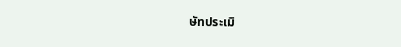ษัทประเมิ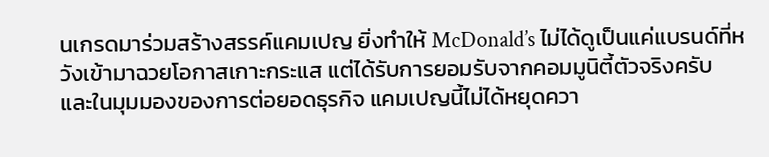นเกรดมาร่วมสร้างสรรค์แคมเปญ ยิ่งทำให้ McDonald’s ไม่ได้ดูเป็นแค่แบรนด์ที่หวังเข้ามาฉวยโอกาสเกาะกระแส แต่ได้รับการยอมรับจากคอมมูนิตี้ตัวจริงครับ
และในมุมมองของการต่อยอดธุรกิจ แคมเปญนี้ไม่ได้หยุดควา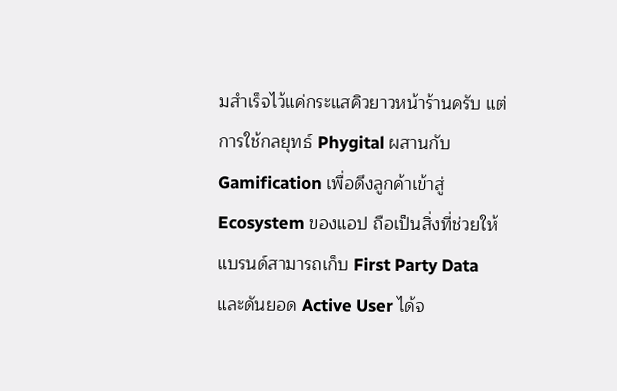มสำเร็จไว้แค่กระแสคิวยาวหน้าร้านครับ แต่การใช้กลยุทธ์ Phygital ผสานกับ Gamification เพื่อดึงลูกค้าเข้าสู่ Ecosystem ของแอป ถือเป็นสิ่งที่ช่วยให้แบรนด์สามารถเก็บ First Party Data และดันยอด Active User ได้จ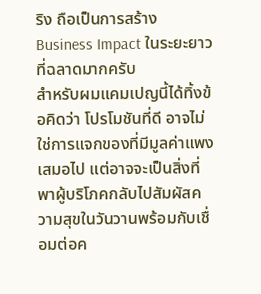ริง ถือเป็นการสร้าง Business Impact ในระยะยาวที่ฉลาดมากครับ
สำหรับผมแคมเปญนี้ได้ทิ้งข้อคิดว่า โปรโมชันที่ดี อาจไม่ใช่การแจกของที่มีมูลค่าแพงเสมอไป แต่อาจจะเป็นสิ่งที่พาผู้บริโภคกลับไปสัมผัสความสุขในวันวานพร้อมกับเชื่อมต่อค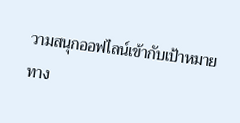วามสนุกออฟไลน์เข้ากับเป้าหมายทาง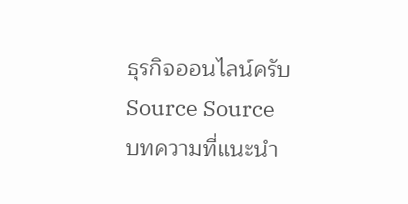ธุรกิจออนไลน์ครับ
Source Source
บทความที่แนะนำ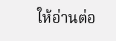ให้อ่านต่อ